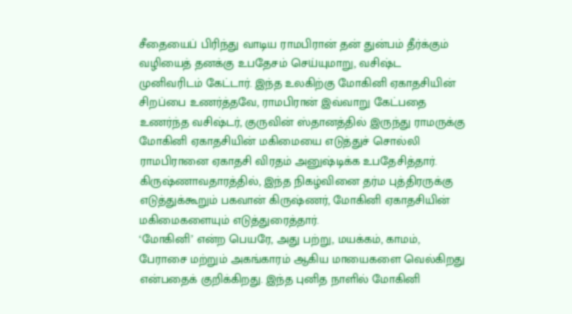சீதையைப் பிரிந்து வாடிய ராமபிரான் தன் துன்பம் தீர்க்கும் வழியைத் தனக்கு உபதேசம் செய்யுமாறு, வசிஷ்ட முனிவரிடம் கேட்டார். இந்த உலகிற்கு மோகினி ஏகாதசியின் சிறப்பை உணர்த்தவே, ராமபிரான் இவ்வாறு கேட்பதை உணர்ந்த வசிஷ்டர், குருவின் ஸ்தானத்தில் இருந்து ராமருக்கு மோகினி ஏகாதசியின் மகிமையை எடுத்துச் சொல்லி ராமபிரானை ஏகாதசி விரதம் அனுஷ்டிக்க உபதேசித்தார்.
கிருஷ்ணாவதாரத்தில், இந்த நிகழ்வினை தர்ம புத்திரருக்கு எடுத்துக்கூறும் பகவான் கிருஷ்ணர், மோகினி ஏகாதசியின் மகிமைகளையும் எடுத்துரைத்தார்.
‘மோகினி’ என்ற பெயரே, அது பற்று, மயக்கம், காமம், பேராசை மற்றும் அகங்காரம் ஆகிய மாயைகளை வெல்கிறது என்பதைக் குறிக்கிறது. இந்த புனித நாளில் மோகினி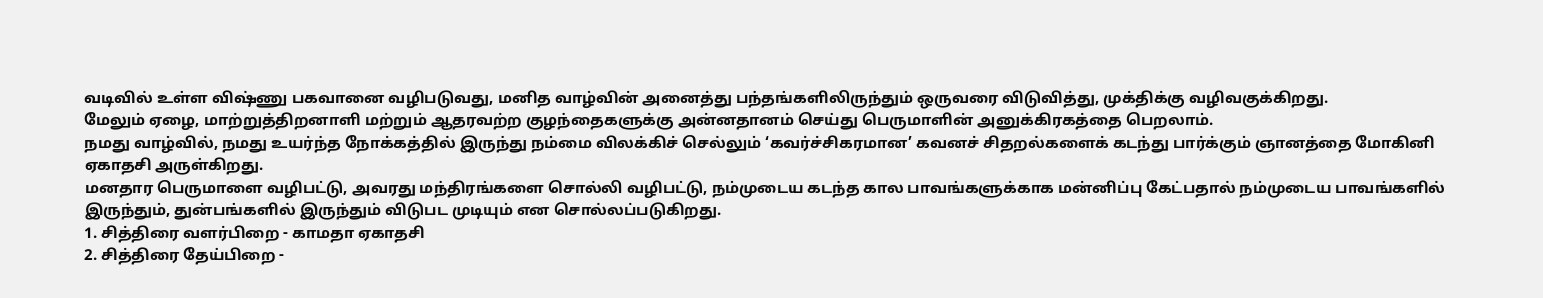வடிவில் உள்ள விஷ்ணு பகவானை வழிபடுவது, மனித வாழ்வின் அனைத்து பந்தங்களிலிருந்தும் ஒருவரை விடுவித்து, முக்திக்கு வழிவகுக்கிறது.
மேலும் ஏழை, மாற்றுத்திறனாளி மற்றும் ஆதரவற்ற குழந்தைகளுக்கு அன்னதானம் செய்து பெருமாளின் அனுக்கிரகத்தை பெறலாம்.
நமது வாழ்வில், நமது உயர்ந்த நோக்கத்தில் இருந்து நம்மை விலக்கிச் செல்லும் ‘கவர்ச்சிகரமான’ கவனச் சிதறல்களைக் கடந்து பார்க்கும் ஞானத்தை மோகினி ஏகாதசி அருள்கிறது.
மனதார பெருமாளை வழிபட்டு, அவரது மந்திரங்களை சொல்லி வழிபட்டு, நம்முடைய கடந்த கால பாவங்களுக்காக மன்னிப்பு கேட்பதால் நம்முடைய பாவங்களில் இருந்தும், துன்பங்களில் இருந்தும் விடுபட முடியும் என சொல்லப்படுகிறது.
1. சித்திரை வளர்பிறை - காமதா ஏகாதசி
2. சித்திரை தேய்பிறை -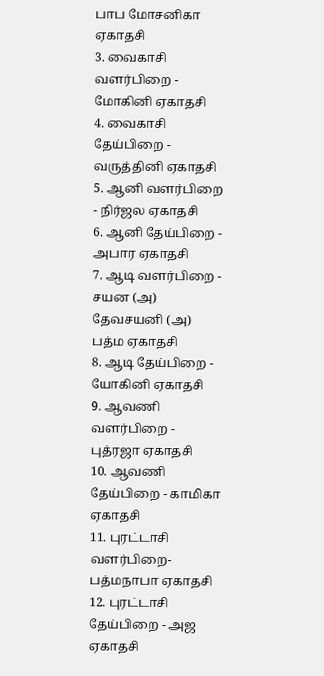பாப மோசனிகா ஏகாதசி
3. வைகாசி வளர்பிறை - மோகினி ஏகாதசி
4. வைகாசி தேய்பிறை - வருத்தினி ஏகாதசி
5. ஆனி வளர்பிறை - நிர்ஜல ஏகாதசி
6. ஆனி தேய்பிறை - அபார ஏகாதசி
7. ஆடி வளர்பிறை - சயன (அ) தேவசயனி (அ) பத்ம ஏகாதசி
8. ஆடி தேய்பிறை - யோகினி ஏகாதசி
9. ஆவணி வளர்பிறை - புத்ரஜா ஏகாதசி
10. ஆவணி தேய்பிறை - காமிகா ஏகாதசி
11. புரட்டாசி வளர்பிறை- பத்மநாபா ஏகாதசி
12. புரட்டாசி தேய்பிறை - அஜ ஏகாதசி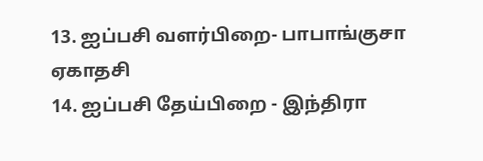13. ஐப்பசி வளர்பிறை- பாபாங்குசா ஏகாதசி
14. ஐப்பசி தேய்பிறை - இந்திரா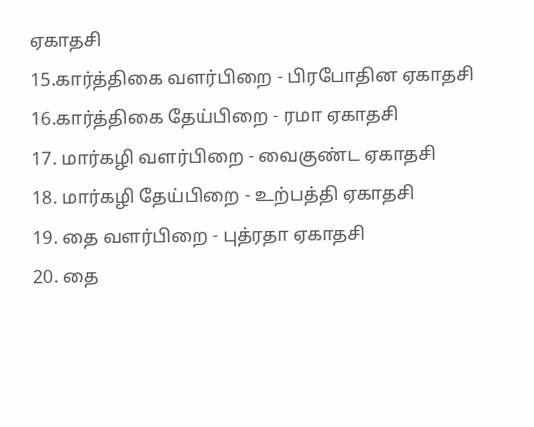ஏகாதசி
15.கார்த்திகை வளர்பிறை - பிரபோதின ஏகாதசி
16.கார்த்திகை தேய்பிறை - ரமா ஏகாதசி
17. மார்கழி வளர்பிறை - வைகுண்ட ஏகாதசி
18. மார்கழி தேய்பிறை - உற்பத்தி ஏகாதசி
19. தை வளர்பிறை - புத்ரதா ஏகாதசி
20. தை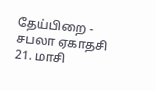தேய்பிறை - சபலா ஏகாதசி
21. மாசி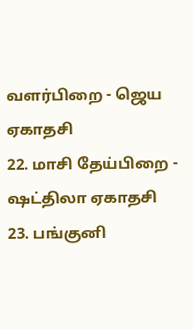வளர்பிறை - ஜெய ஏகாதசி
22. மாசி தேய்பிறை - ஷட்திலா ஏகாதசி
23. பங்குனி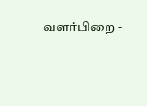வளர்பிறை -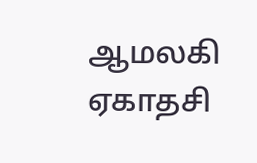ஆமலகி ஏகாதசி